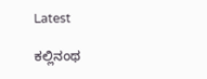Latest

ಕಲ್ಲಿನಂಥ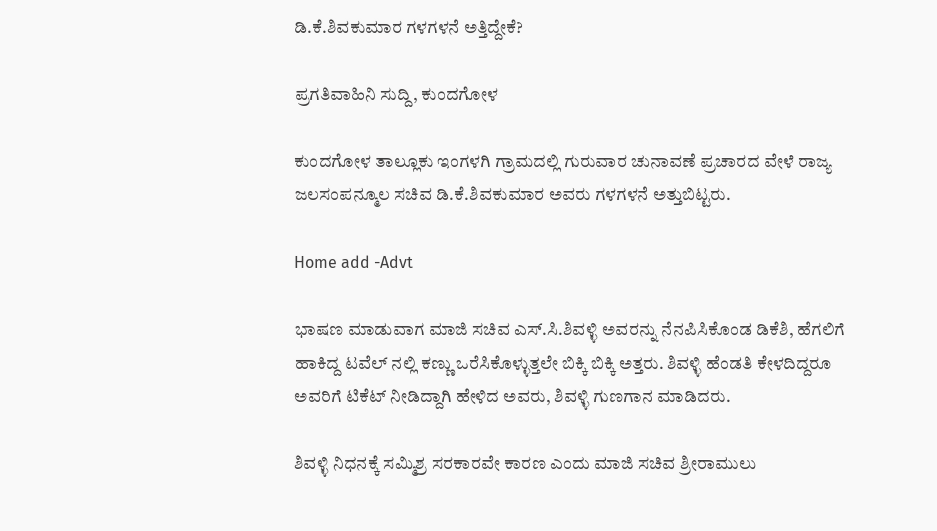ಡಿ.ಕೆ.ಶಿವಕುಮಾರ ಗಳಗಳನೆ ಅತ್ತಿದ್ದೇಕೆ?

ಪ್ರಗತಿವಾಹಿನಿ ಸುದ್ದಿ, ಕುಂದಗೋಳ

ಕುಂದಗೋಳ ತಾಲ್ಲೂಕು ಇಂಗಳಗಿ ಗ್ರಾಮದಲ್ಲಿ ಗುರುವಾರ ಚುನಾವಣೆ ಪ್ರಚಾರದ ವೇಳೆ ರಾಜ್ಯ ಜಲಸಂಪನ್ಮೂಲ ಸಚಿವ ಡಿ.ಕೆ.ಶಿವಕುಮಾರ ಅವರು ಗಳಗಳನೆ ಅತ್ತುಬಿಟ್ಟರು.

Home add -Advt

ಭಾಷಣ ಮಾಡುವಾಗ ಮಾಜಿ ಸಚಿವ ಎಸ್.ಸಿ.ಶಿವಳ್ಳಿ ಅವರನ್ನು ನೆನಪಿಸಿಕೊಂಡ ಡಿಕೆಶಿ, ಹೆಗಲಿಗೆ ಹಾಕಿದ್ದ ಟವೆಲ್ ನಲ್ಲಿ ಕಣ್ಣು ಒರೆಸಿಕೊಳ್ಳುತ್ತಲೇ ಬಿಕ್ಕಿ ಬಿಕ್ಕಿ ಅತ್ತರು. ಶಿವಳ್ಳಿ ಹೆಂಡತಿ ಕೇಳದಿದ್ದರೂ ಅವರಿಗೆ ಟಿಕೆಟ್ ನೀಡಿದ್ದಾಗಿ ಹೇಳಿದ ಅವರು, ಶಿವಳ್ಳಿ ಗುಣಗಾನ ಮಾಡಿದರು.

ಶಿವಳ್ಳಿ ನಿಧನಕ್ಕೆ ಸಮ್ಮಿಶ್ರ ಸರಕಾರವೇ ಕಾರಣ ಎಂದು ಮಾಜಿ ಸಚಿವ ಶ್ರೀರಾಮುಲು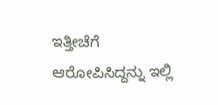ಇತ್ತೀಚೆಗೆ ಆರೋಪಿಸಿದ್ದನ್ನು ಇಲ್ಲಿ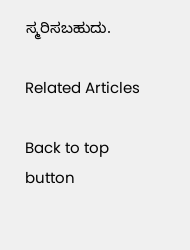ಸ್ಮರಿಸಬಹುದು.

Related Articles

Back to top button